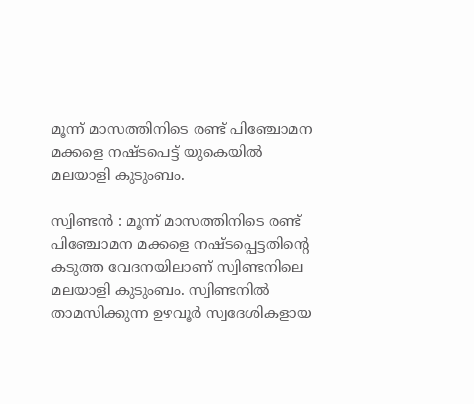മൂന്ന് മാസത്തിനിടെ രണ്ട് പിഞ്ചോമന മക്കളെ നഷ്ടപെട്ട് യുകെയിൽ മലയാളി കുടുംബം.

സ്വിണ്ടൻ : മൂന്ന് മാസത്തിനിടെ രണ്ട് പിഞ്ചോമന മക്കളെ നഷ്ടപ്പെട്ടതിന്റെ കടുത്ത വേദനയിലാണ് സ്വിണ്ടനിലെ മലയാളി കുടുംബം. സ്വിണ്ടനിൽ താമസിക്കുന്ന ഉഴവൂർ സ്വദേശികളായ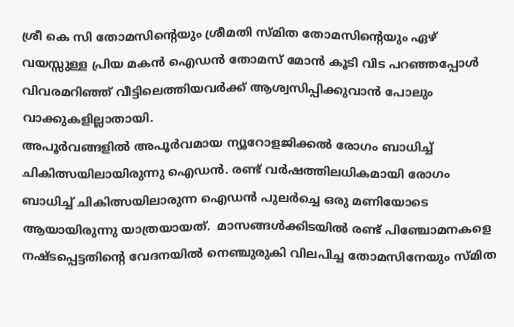ശ്രീ കെ സി തോമസിന്റെയും ശ്രീമതി സ്മിത തോമസിന്റെയും ഏഴ് വയസ്സുള്ള പ്രിയ മകൻ ഐഡൻ തോമസ് മോൻ കൂടി വിട പറഞ്ഞപ്പോൾ വിവരമറിഞ്ഞ് വീട്ടിലെത്തിയവർക്ക് ആശ്വസിപ്പിക്കുവാൻ പോലും വാക്കുകളില്ലാതായി.
അപൂര്‍വങ്ങളില്‍ അപൂര്‍വമായ ന്യൂറോളജിക്കല്‍ രോഗം ബാധിച്ച് ചികിത്സയിലായിരുന്നു ഐഡൻ. രണ്ട് വര്‍ഷത്തിലധികമായി രോഗം ബാധിച്ച് ചികിത്സയിലാരുന്ന ഐഡന്‍ പുലര്‍ച്ചെ ഒരു മണിയോടെ ആയായിരുന്നു യാത്രയായത്.  മാസങ്ങൾക്കിടയിൽ രണ്ട് പിഞ്ചോമനകളെ നഷ്ടപ്പെട്ടതിന്റെ വേദനയിൽ നെഞ്ചുരുകി വിലപിച്ച തോമസിനേയും സ്മിത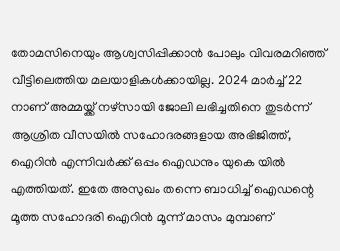തോമസിനെയും ആശ്വസിപ്പിക്കാൻ പോലും വിവരമറിഞ്ഞ് വീട്ടിലെത്തിയ മലയാളികൾക്കായില്ല. 2024 മാര്‍ച്ച് 22 നാണ് അമ്മയ്ക്ക് നഴ്‌സായി ജോലി ലഭിച്ചതിനെ തുടര്‍ന്ന് ആശ്രിത വീസയില്‍ സഹോദരങ്ങളായ അഭിജിത്ത്, ഐറിന്‍ എന്നിവര്‍ക്ക് ഒപ്പം ഐഡനും യുകെ യില്‍ എത്തിയത്. ഇതേ അസുഖം തന്നെ ബാധിച്ച് ഐഡന്റെ മൂത്ത സഹോദരി ഐറിന്‍ മൂന്ന് മാസം മുമ്പാണ്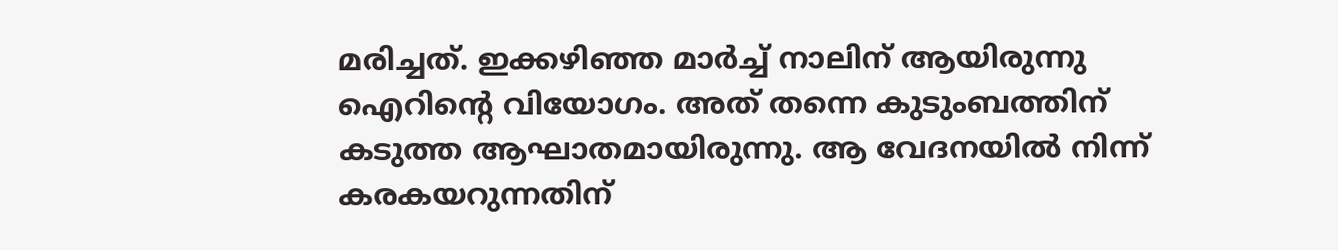മരിച്ചത്. ഇക്കഴിഞ്ഞ മാര്‍ച്ച് നാലിന് ആയിരുന്നു ഐറിന്റെ വിയോഗം. അത് തന്നെ കുടുംബത്തിന് കടുത്ത ആഘാതമായിരുന്നു. ആ വേദനയില്‍ നിന്ന് കരകയറുന്നതിന്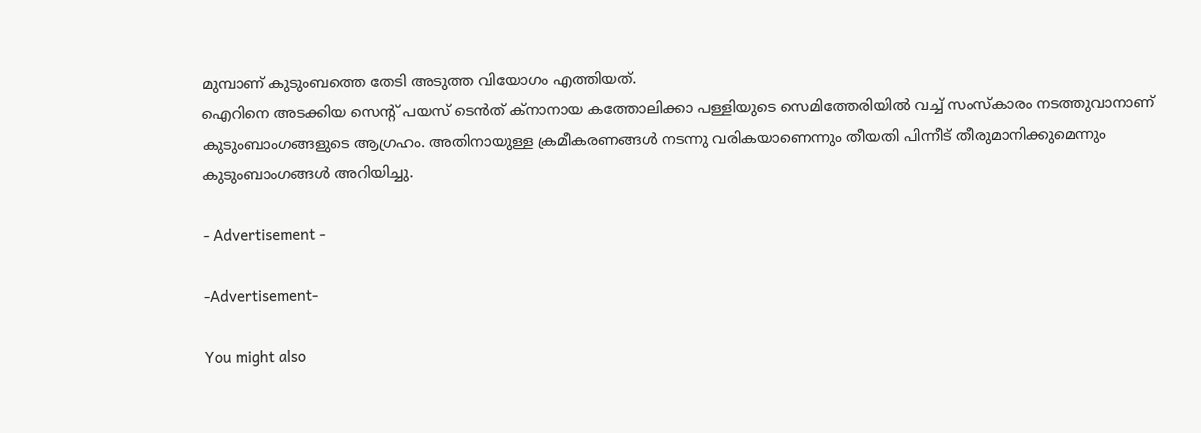മുമ്പാണ് കുടുംബത്തെ തേടി അടുത്ത വിയോഗം എത്തിയത്.
ഐറിനെ അടക്കിയ സെന്റ് പയസ് ടെന്‍ത് ക്‌നാനായ കത്തോലിക്കാ പള്ളിയുടെ സെമിത്തേരിയില്‍ വച്ച് സംസ്‌കാരം നടത്തുവാനാണ് കുടുംബാംഗങ്ങളുടെ ആഗ്രഹം. അതിനായുള്ള ക്രമീകരണങ്ങള്‍ നടന്നു വരികയാണെന്നും തീയതി പിന്നീട് തീരുമാനിക്കുമെന്നും കുടുംബാംഗങ്ങള്‍ അറിയിച്ചു.

- Advertisement -

-Advertisement-

You might also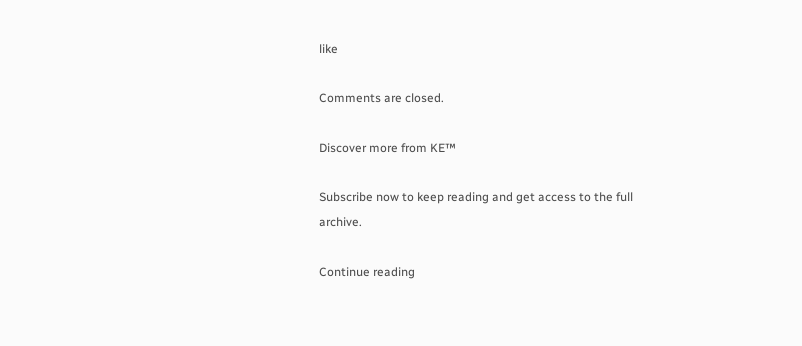like

Comments are closed.

Discover more from KE™

Subscribe now to keep reading and get access to the full archive.

Continue reading